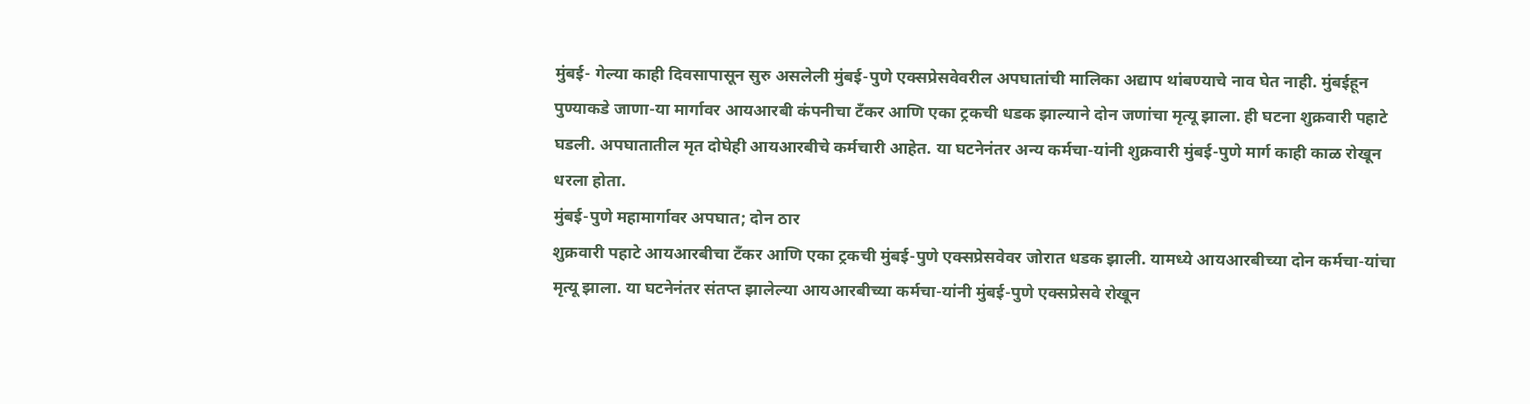मुंबई- गेल्या काही दिवसापासून सुरु असलेली मुंबई-पुणे एक्सप्रेसवेवरील अपघातांची मालिका अद्याप थांबण्याचे नाव घेत नाही. मुंबईहून पुण्याकडे जाणा-या मार्गावर आयआरबी कंपनीचा टँकर आणि एका ट्रकची धडक झाल्याने दोन जणांचा मृत्यू झाला. ही घटना शुक्रवारी पहाटे घडली. अपघातातील मृत दोघेही आयआरबीचे कर्मचारी आहेत. या घटनेनंतर अन्य कर्मचा-यांनी शुक्रवारी मुंबई-पुणे मार्ग काही काळ रोखून धरला होता.
मुंबई-पुणे महामार्गावर अपघात; दोन ठार
शुक्रवारी पहाटे आयआरबीचा टँकर आणि एका ट्रकची मुंबई-पुणे एक्सप्रेसवेवर जोरात धडक झाली. यामध्ये आयआरबीच्या दोन कर्मचा-यांचा मृत्यू झाला. या घटनेनंतर संतप्त झालेल्या आयआरबीच्या कर्मचा-यांनी मुंबई-पुणे एक्सप्रेसवे रोखून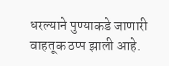धरल्याने पुण्याकडे जाणारी वाहतूक ठप्प झाली आहे.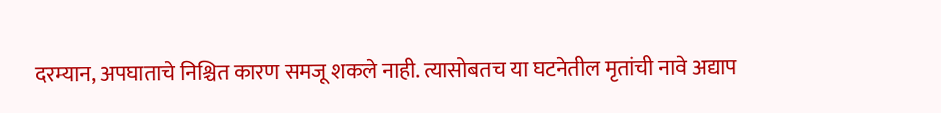दरम्यान, अपघाताचे निश्चित कारण समजू शकले नाही. त्यासोबतच या घटनेतील मृतांची नावे अद्याप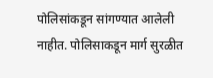पोलिसांकडून सांगण्यात आलेली नाहीत. पोलिसाकडून मार्ग सुरळीत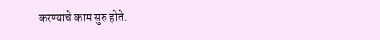करण्याचे काम सुरु होते.